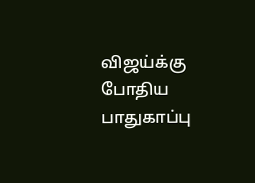விஜய்க்கு போதிய பாதுகாப்பு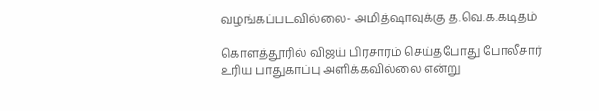வழங்கப்படவில்லை- அமித்ஷாவுக்கு த.வெ.க.கடிதம்

கொளத்தூரில் விஜய் பிரசாரம் செய்தபோது போலீசார் உரிய பாதுகாப்பு அளிக்கவில்லை என்று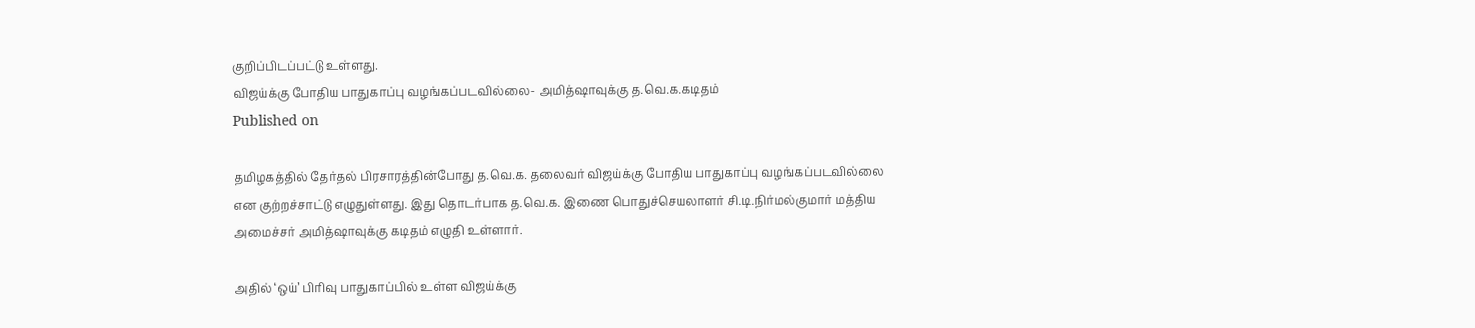குறிப்பிடப்பட்டு உள்ளது.
விஜய்க்கு போதிய பாதுகாப்பு வழங்கப்படவில்லை- அமித்ஷாவுக்கு த.வெ.க.கடிதம்
Published on

தமிழகத்தில் தேர்தல் பிரசாரத்தின்போது த.வெ.க. தலைவர் விஜய்க்கு போதிய பாதுகாப்பு வழங்கப்படவில்லை என குற்றச்சாட்டு எழுதுள்ளது. இது தொடர்பாக த.வெ.க. இணை பொதுச்செயலாளர் சி.டி.நிர்மல்குமார் மத்திய அமைச்சர் அமித்ஷாவுக்கு கடிதம் எழுதி உள்ளார்.

அதில் ‘ஒய்’ பிரிவு பாதுகாப்பில் உள்ள விஜய்க்கு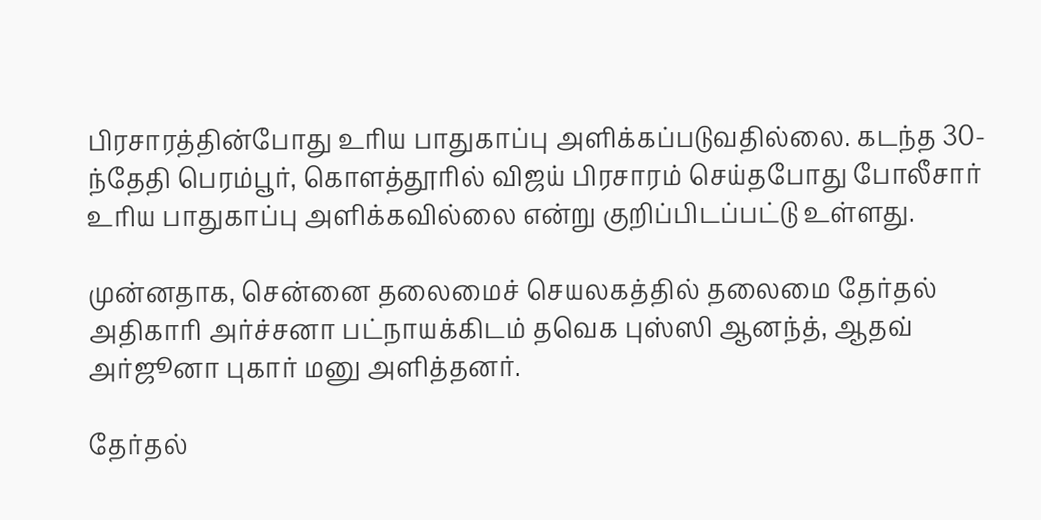பிரசாரத்தின்போது உரிய பாதுகாப்பு அளிக்கப்படுவதில்லை. கடந்த 30-ந்தேதி பெரம்பூர், கொளத்தூரில் விஜய் பிரசாரம் செய்தபோது போலீசார் உரிய பாதுகாப்பு அளிக்கவில்லை என்று குறிப்பிடப்பட்டு உள்ளது.

முன்னதாக, சென்னை தலைமைச் செயலகத்தில் தலைமை தேர்தல் அதிகாரி அர்ச்சனா பட்நாயக்கிடம் தவெக புஸ்ஸி ஆனந்த், ஆதவ் அர்ஜூனா புகார் மனு அளித்தனர்.

தேர்தல்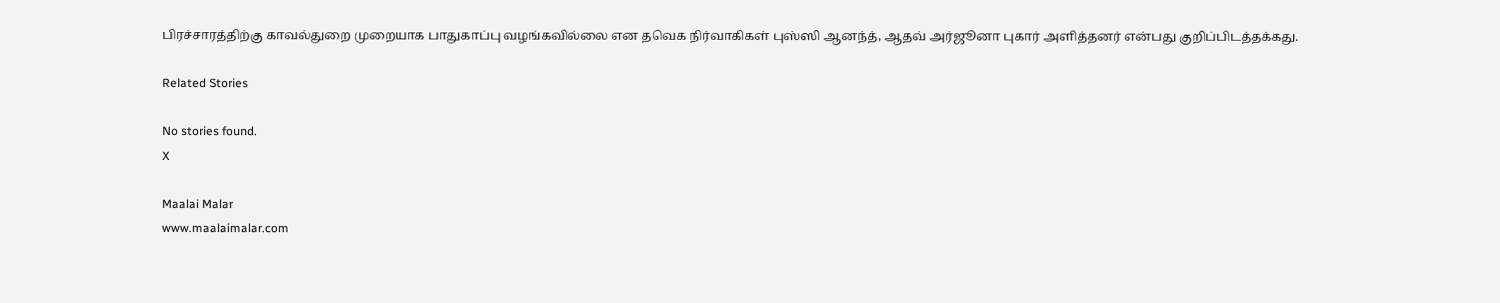பிரச்சாரத்திற்கு காவல்துறை முறையாக பாதுகாப்பு வழங்கவில்லை என தவெக நிர்வாகிகள் புஸ்ஸி ஆனந்த், ஆதவ் அர்ஜூனா புகார் அளித்தனர் என்பது குறிப்பிடத்தக்கது.

Related Stories

No stories found.
X

Maalai Malar
www.maalaimalar.com